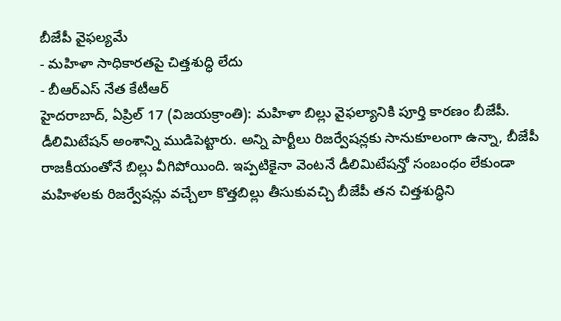బీజేపీ వైఫల్యమే
- మహిళా సాధికారతపై చిత్తశుద్ధి లేదు
- బీఆర్ఎస్ నేత కేటీఆర్
హైదరాబాద్, ఏప్రిల్ 17 (విజయక్రాంతి): మహిళా బిల్లు వైఫల్యానికి పూర్తి కారణం బీజేపీ. డీలిమిటేషన్ అంశాన్ని ముడిపెట్టారు. అన్ని పార్టీలు రిజర్వేషన్లకు సానుకూలంగా ఉన్నా, బీజేపీ రాజకీయంతోనే బిల్లు వీగిపోయింది. ఇప్పటికైనా వెంటనే డీలిమిటేషన్తో సంబంధం లేకుండా మహిళలకు రిజర్వేషన్లు వచ్చేలా కొత్తబిల్లు తీసుకువచ్చి బీజేపీ తన చిత్తశుద్ధిని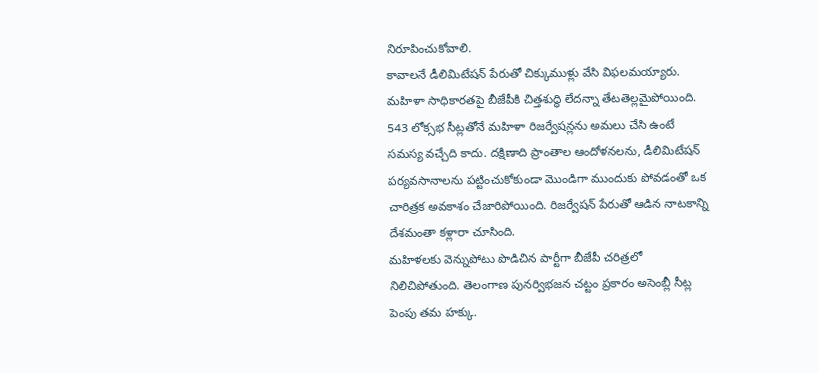నిరూపించుకోవాలి.
కావాలనే డీలిమిటేషన్ పేరుతో చిక్కుముళ్లు వేసి విఫలమయ్యారు. మహిళా సాధికారతపై బీజేపీకి చిత్తశుద్ధి లేదన్నా తేటతెల్లమైపోయింది. 543 లోక్సభ సీట్లతోనే మహిళా రిజర్వేషన్లను అమలు చేసి ఉంటే సమస్య వచ్చేది కాదు. దక్షిణాది ప్రాంతాల ఆందోళనలను, డీలిమిటేషన్ పర్యవసానాలను పట్టించుకోకుండా మొండిగా ముందుకు పోవడంతో ఒక చారిత్రక అవకాశం చేజారిపోయింది. రిజర్వేషన్ పేరుతో ఆడిన నాటకాన్ని దేశమంతా కళ్లారా చూసింది.
మహిళలకు వెన్నుపోటు పొడిచిన పార్టీగా బీజేపీ చరిత్రలో నిలిచిపోతుంది. తెలంగాణ పునర్విభజన చట్టం ప్రకారం అసెంబ్లీ సీట్ల పెంపు తమ హక్కు.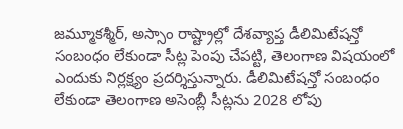జమ్మూకశ్మీర్, అస్సాం రాష్ట్రాల్లో దేశవ్యాప్త డీలిమిటేషన్తో సంబంధం లేకుండా సీట్ల పెంపు చేపట్టి, తెలంగాణ విషయంలో ఎందుకు నిర్లక్ష్యం ప్రదర్శిస్తున్నారు. డీలిమిటేషన్తో సంబంధం లేకుండా తెలంగాణ అసెంబ్లీ సీట్లను 2028 లోపు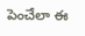పెంచేలా ఈ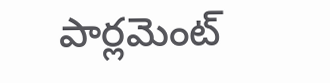పార్లమెంట్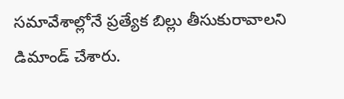సమావేశాల్లోనే ప్రత్యేక బిల్లు తీసుకురావాలని డిమాండ్ చేశారు.